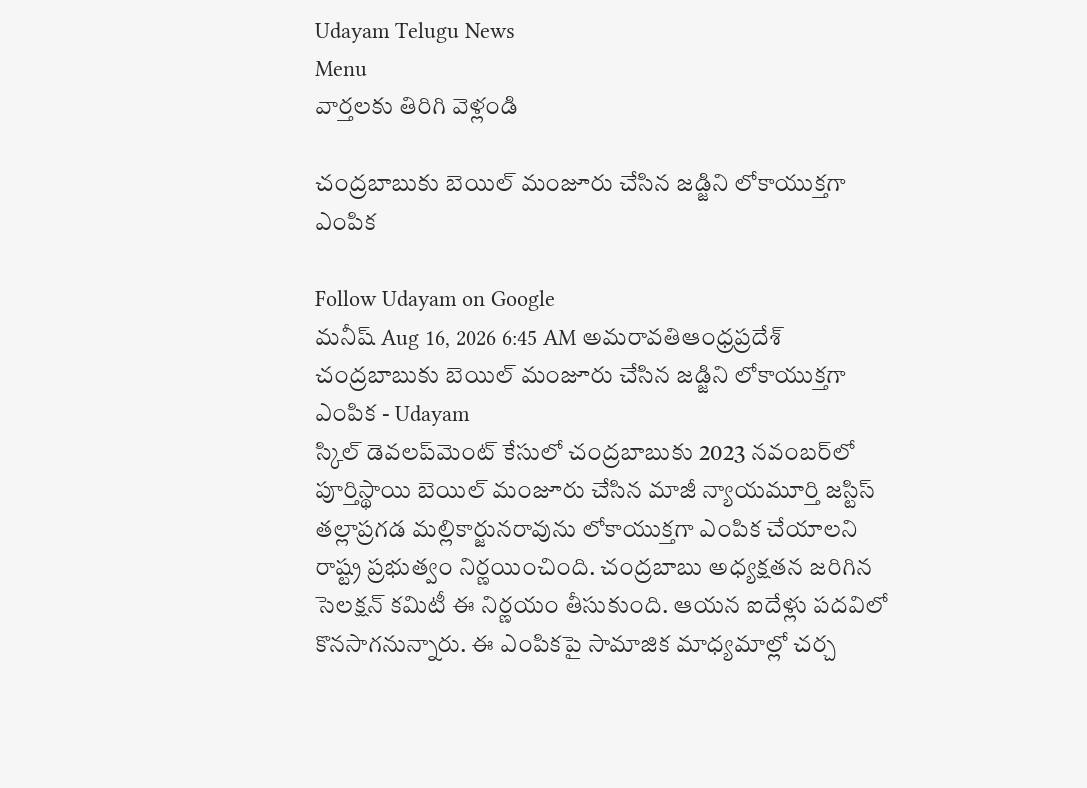Udayam Telugu News
Menu
వార్తలకు తిరిగి వెళ్లండి

చంద్రబాబుకు బెయిల్‌ మంజూరు చేసిన జడ్జిని లోకాయుక్తగా ఎంపిక

Follow Udayam on Google
మనీష్ Aug 16, 2026 6:45 AM అమరావతిఆంధ్రప్రదేశ్
చంద్రబాబుకు బెయిల్‌ మంజూరు చేసిన జడ్జిని లోకాయుక్తగా ఎంపిక - Udayam
స్కిల్‌ డెవలప్‌మెంట్‌ కేసులో చంద్రబాబుకు 2023 నవంబర్‌లో పూర్తిస్థాయి బెయిల్‌ మంజూరు చేసిన మాజీ న్యాయమూర్తి జస్టిస్‌ తల్లాప్రగడ మల్లికార్జునరావును లోకాయుక్తగా ఎంపిక చేయాలని రాష్ట్ర ప్రభుత్వం నిర్ణయించింది. చంద్రబాబు అధ్యక్షతన జరిగిన సెలక్షన్‌ కమిటీ ఈ నిర్ణయం తీసుకుంది. ఆయన ఐదేళ్లు పదవిలో కొనసాగనున్నారు. ఈ ఎంపికపై సామాజిక మాధ్యమాల్లో చర్చ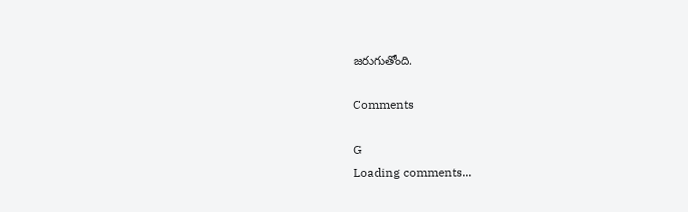జరుగుతోంది.

Comments

G
Loading comments...